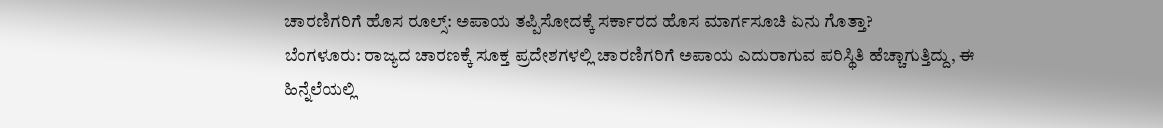ಚಾರಣಿಗರಿಗೆ ಹೊಸ ರೂಲ್ಸ್: ಅಪಾಯ ತಪ್ಪಿಸೋದಕ್ಕೆ ಸರ್ಕಾರದ ಹೊಸ ಮಾರ್ಗಸೂಚಿ ಏನು ಗೊತ್ತಾ?
ಬೆಂಗಳೂರು: ರಾಜ್ಯದ ಚಾರಣಕ್ಕೆ ಸೂಕ್ತ ಪ್ರದೇಶಗಳಲ್ಲಿ ಚಾರಣಿಗರಿಗೆ ಅಪಾಯ ಎದುರಾಗುವ ಪರಿಸ್ಥಿತಿ ಹೆಚ್ಚಾಗುತ್ತಿದ್ದು, ಈ ಹಿನ್ನೆಲೆಯಲ್ಲಿ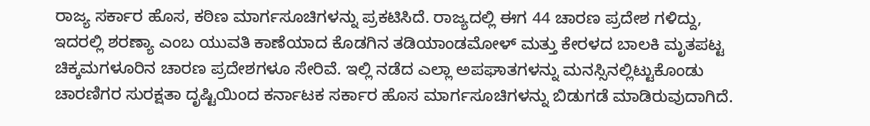ರಾಜ್ಯ ಸರ್ಕಾರ ಹೊಸ, ಕಠಿಣ ಮಾರ್ಗಸೂಚಿಗಳನ್ನು ಪ್ರಕಟಿಸಿದೆ. ರಾಜ್ಯದಲ್ಲಿ ಈಗ 44 ಚಾರಣ ಪ್ರದೇಶ ಗಳಿದ್ದು, ಇದರಲ್ಲಿ ಶರಣ್ಯಾ ಎಂಬ ಯುವತಿ ಕಾಣೆಯಾದ ಕೊಡಗಿನ ತಡಿಯಾಂಡಮೋಳ್ ಮತ್ತು ಕೇರಳದ ಬಾಲಕಿ ಮೃತಪಟ್ಟ ಚಿಕ್ಕಮಗಳೂರಿನ ಚಾರಣ ಪ್ರದೇಶಗಳೂ ಸೇರಿವೆ. ಇಲ್ಲಿ ನಡೆದ ಎಲ್ಲಾ ಅಪಘಾತಗಳನ್ನು ಮನಸ್ಸಿನಲ್ಲಿಟ್ಟುಕೊಂಡು ಚಾರಣಿಗರ ಸುರಕ್ಷತಾ ದೃಷ್ಟಿಯಿಂದ ಕರ್ನಾಟಕ ಸರ್ಕಾರ ಹೊಸ ಮಾರ್ಗಸೂಚಿಗಳನ್ನು ಬಿಡುಗಡೆ ಮಾಡಿರುವುದಾಗಿದೆ.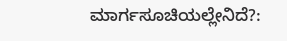ಮಾರ್ಗಸೂಚಿಯಲ್ಲೇನಿದೆ?: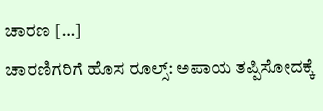ಚಾರಣ […]
ಚಾರಣಿಗರಿಗೆ ಹೊಸ ರೂಲ್ಸ್: ಅಪಾಯ ತಪ್ಪಿಸೋದಕ್ಕೆ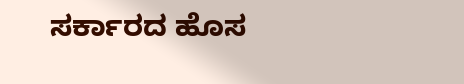ಸರ್ಕಾರದ ಹೊಸ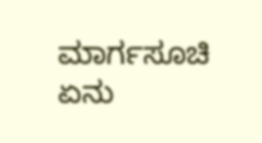ಮಾರ್ಗಸೂಚಿ ಏನು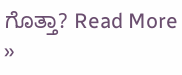ಗೊತ್ತಾ? Read More »